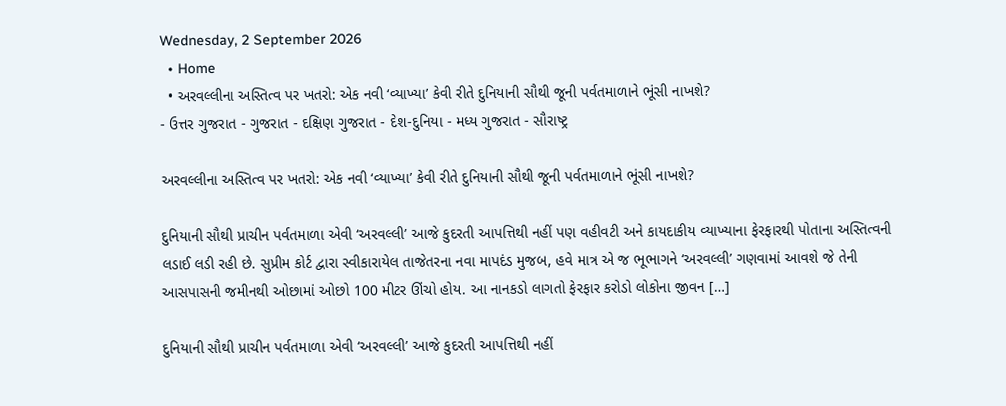Wednesday, 2 September 2026
  • Home
  • અરવલ્લીના અસ્તિત્વ પર ખતરો: એક નવી ‘વ્યાખ્યા’ કેવી રીતે દુનિયાની સૌથી જૂની પર્વતમાળાને ભૂંસી નાખશે?
- ઉત્તર ગુજરાત - ગુજરાત - દક્ષિણ ગુજરાત - દેશ-દુનિયા - મધ્ય ગુજરાત - સૌરાષ્ટ્ર

અરવલ્લીના અસ્તિત્વ પર ખતરો: એક નવી ‘વ્યાખ્યા’ કેવી રીતે દુનિયાની સૌથી જૂની પર્વતમાળાને ભૂંસી નાખશે?

દુનિયાની સૌથી પ્રાચીન પર્વતમાળા એવી ‘અરવલ્લી’ આજે કુદરતી આપત્તિથી નહીં પણ વહીવટી અને કાયદાકીય વ્યાખ્યાના ફેરફારથી પોતાના અસ્તિત્વની લડાઈ લડી રહી છે. સુપ્રીમ કોર્ટ દ્વારા સ્વીકારાયેલ તાજેતરના નવા માપદંડ મુજબ, હવે માત્ર એ જ ભૂભાગને ‘અરવલ્લી’ ગણવામાં આવશે જે તેની આસપાસની જમીનથી ઓછામાં ઓછો 100 મીટર ઊંચો હોય. આ નાનકડો લાગતો ફેરફાર કરોડો લોકોના જીવન […]

દુનિયાની સૌથી પ્રાચીન પર્વતમાળા એવી ‘અરવલ્લી’ આજે કુદરતી આપત્તિથી નહીં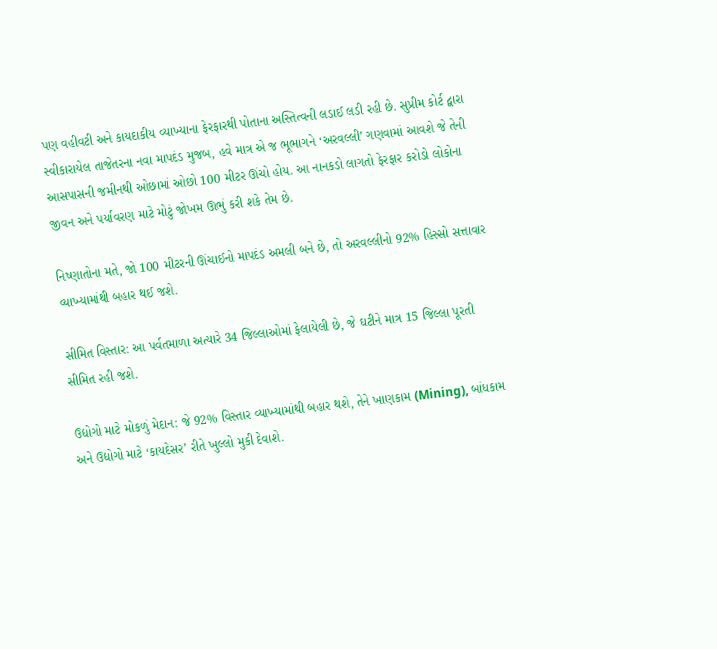પણ વહીવટી અને કાયદાકીય વ્યાખ્યાના ફેરફારથી પોતાના અસ્તિત્વની લડાઈ લડી રહી છે. સુપ્રીમ કોર્ટ દ્વારા સ્વીકારાયેલ તાજેતરના નવા માપદંડ મુજબ, હવે માત્ર એ જ ભૂભાગને ‘અરવલ્લી’ ગણવામાં આવશે જે તેની આસપાસની જમીનથી ઓછામાં ઓછો 100 મીટર ઊંચો હોય. આ નાનકડો લાગતો ફેરફાર કરોડો લોકોના જીવન અને પર્યાવરણ માટે મોટું જોખમ ઊભું કરી શકે તેમ છે.

નિષ્ણાતોના મતે, જો 100 મીટરની ઊંચાઈનો માપદંડ અમલી બને છે, તો અરવલ્લીનો 92% હિસ્સો સત્તાવાર વ્યાખ્યામાંથી બહાર થઈ જશે.

સીમિત વિસ્તાર: આ પર્વતમાળા અત્યારે 34 જિલ્લાઓમાં ફેલાયેલી છે, જે ઘટીને માત્ર 15 જિલ્લા પૂરતી સીમિત રહી જશે.

ઉદ્યોગો માટે મોકળું મેદાન: જે 92% વિસ્તાર વ્યાખ્યામાંથી બહાર થશે, તેને ખાણકામ (Mining), બાંધકામ અને ઉદ્યોગો માટે ‘કાયદેસર’ રીતે ખુલ્લો મુકી દેવાશે.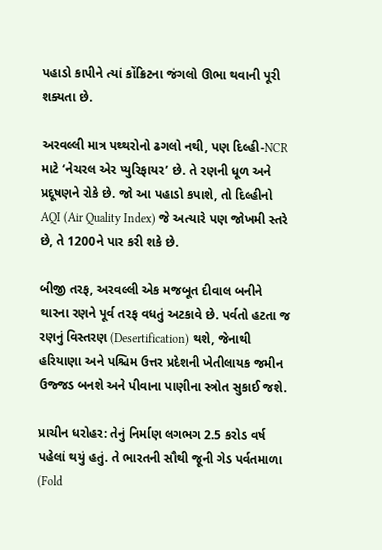પહાડો કાપીને ત્યાં કોંક્રિટના જંગલો ઊભા થવાની પૂરી શક્યતા છે.

અરવલ્લી માત્ર પથ્થરોનો ઢગલો નથી, પણ દિલ્હી-NCR માટે ‘નેચરલ એર પ્યુરિફાયર’ છે. તે રણની ધૂળ અને પ્રદૂષણને રોકે છે. જો આ પહાડો કપાશે, તો દિલ્હીનો AQI (Air Quality Index) જે અત્યારે પણ જોખમી સ્તરે છે, તે 1200ને પાર કરી શકે છે.

બીજી તરફ, અરવલ્લી એક મજબૂત દીવાલ બનીને થારના રણને પૂર્વ તરફ વધતું અટકાવે છે. પર્વતો હટતા જ રણનું વિસ્તરણ (Desertification) થશે, જેનાથી હરિયાણા અને પશ્ચિમ ઉત્તર પ્રદેશની ખેતીલાયક જમીન ઉજ્જડ બનશે અને પીવાના પાણીના સ્ત્રોત સુકાઈ જશે.

પ્રાચીન ધરોહર: તેનું નિર્માણ લગભગ 2.5 કરોડ વર્ષ પહેલાં થયું હતું. તે ભારતની સૌથી જૂની ગેડ પર્વતમાળા (Fold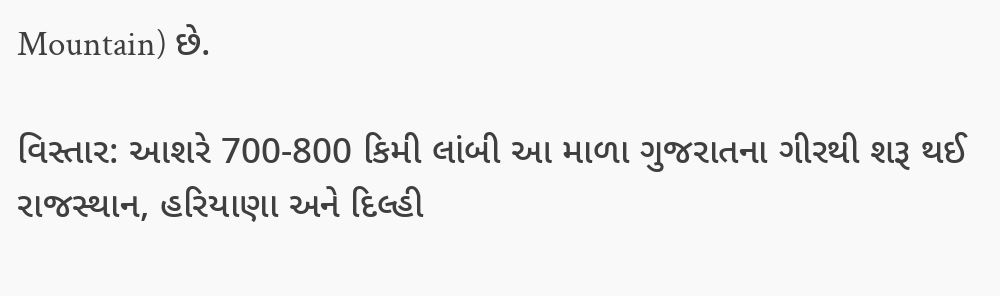Mountain) છે.

વિસ્તાર: આશરે 700-800 કિમી લાંબી આ માળા ગુજરાતના ગીરથી શરૂ થઈ રાજસ્થાન, હરિયાણા અને દિલ્હી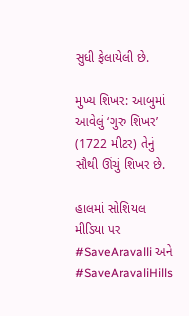સુધી ફેલાયેલી છે.

મુખ્ય શિખર: આબુમાં આવેલું ‘ગુરુ શિખર’ (1722 મીટર) તેનું સૌથી ઊંચું શિખર છે.

હાલમાં સોશિયલ મીડિયા પર #SaveAravalli અને #SaveAravaliHills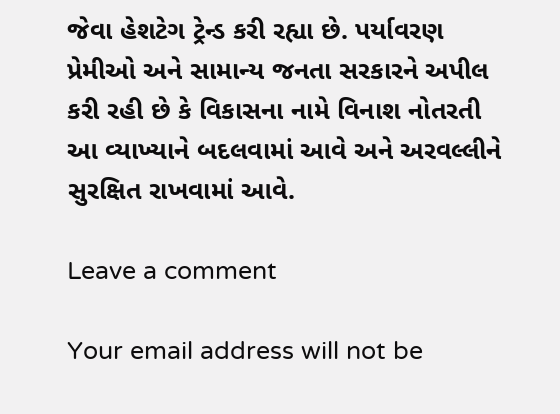જેવા હેશટેગ ટ્રેન્ડ કરી રહ્યા છે. પર્યાવરણ પ્રેમીઓ અને સામાન્ય જનતા સરકારને અપીલ કરી રહી છે કે વિકાસના નામે વિનાશ નોતરતી આ વ્યાખ્યાને બદલવામાં આવે અને અરવલ્લીને સુરક્ષિત રાખવામાં આવે.

Leave a comment

Your email address will not be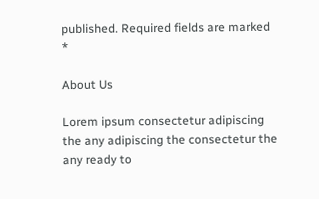published. Required fields are marked *

About Us

Lorem ipsum consectetur adipiscing the any adipiscing the consectetur the any ready to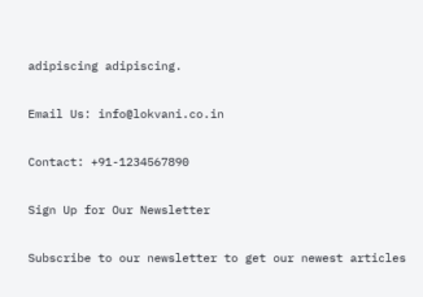adipiscing adipiscing.

Email Us: info@lokvani.co.in

Contact: +91-1234567890

Sign Up for Our Newsletter

Subscribe to our newsletter to get our newest articles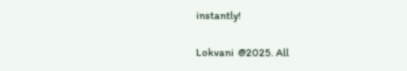instantly!

Lokvani  @2025. All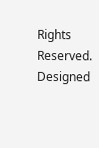Rights Reserved. Designed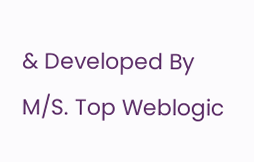& Developed By M/S. Top Weblogic